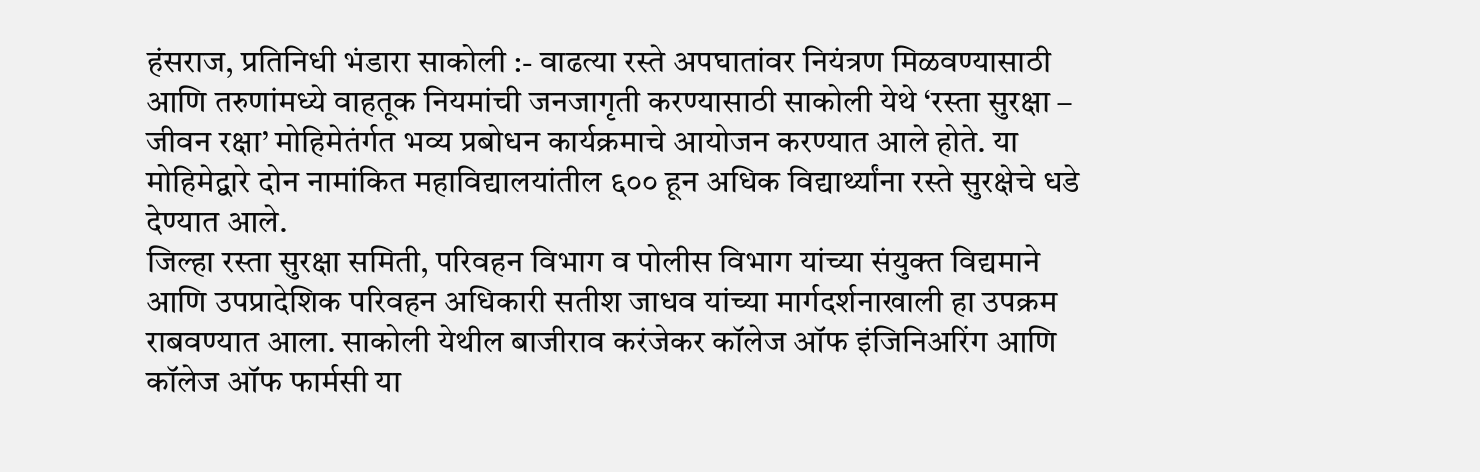हंसराज, प्रतिनिधी भंडारा साकोली :- वाढत्या रस्ते अपघातांवर नियंत्रण मिळवण्यासाठी आणि तरुणांमध्ये वाहतूक नियमांची जनजागृती करण्यासाठी साकोली येथे ‘रस्ता सुरक्षा – जीवन रक्षा’ मोहिमेतंर्गत भव्य प्रबोधन कार्यक्रमाचे आयोजन करण्यात आले होते. या मोहिमेद्वारे दोन नामांकित महाविद्यालयांतील ६०० हून अधिक विद्यार्थ्यांना रस्ते सुरक्षेचे धडे देण्यात आले.
जिल्हा रस्ता सुरक्षा समिती, परिवहन विभाग व पोलीस विभाग यांच्या संयुक्त विद्यमाने आणि उपप्रादेशिक परिवहन अधिकारी सतीश जाधव यांच्या मार्गदर्शनाखाली हा उपक्रम राबवण्यात आला. साकोली येथील बाजीराव करंजेकर कॉलेज ऑफ इंजिनिअरिंग आणि कॉलेज ऑफ फार्मसी या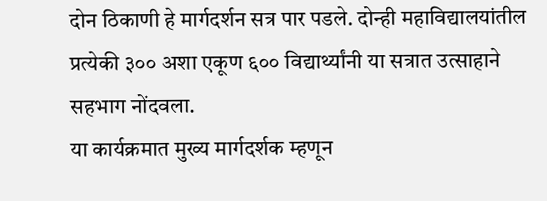दोन ठिकाणी हे मार्गदर्शन सत्र पार पडले. दोन्ही महाविद्यालयांतील प्रत्येकी ३०० अशा एकूण ६०० विद्यार्थ्यांनी या सत्रात उत्साहाने सहभाग नोंदवला.
या कार्यक्रमात मुख्य मार्गदर्शक म्हणून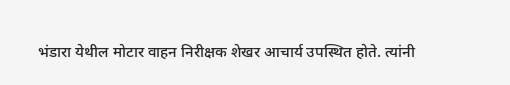भंडारा येथील मोटार वाहन निरीक्षक शेखर आचार्य उपस्थित होते. त्यांनी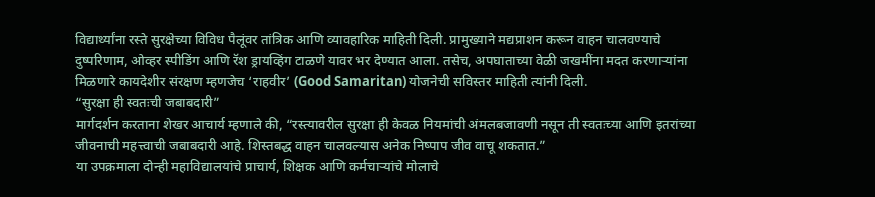विद्यार्थ्यांना रस्ते सुरक्षेच्या विविध पैलूंवर तांत्रिक आणि व्यावहारिक माहिती दिली. प्रामुख्याने मद्यप्राशन करून वाहन चालवण्याचे दुष्परिणाम, ओव्हर स्पीडिंग आणि रॅश ड्रायव्हिंग टाळणे यावर भर देण्यात आला. तसेच, अपघाताच्या वेळी जखमींना मदत करणाऱ्यांना मिळणारे कायदेशीर संरक्षण म्हणजेच ‘राहवीर’ (Good Samaritan) योजनेची सविस्तर माहिती त्यांनी दिली.
“सुरक्षा ही स्वतःची जबाबदारी”
मार्गदर्शन करताना शेखर आचार्य म्हणाले की, “रस्त्यावरील सुरक्षा ही केवळ नियमांची अंमलबजावणी नसून ती स्वतःच्या आणि इतरांच्या जीवनाची महत्त्वाची जबाबदारी आहे. शिस्तबद्ध वाहन चालवल्यास अनेक निष्पाप जीव वाचू शकतात.”
या उपक्रमाला दोन्ही महाविद्यालयांचे प्राचार्य, शिक्षक आणि कर्मचाऱ्यांचे मोलाचे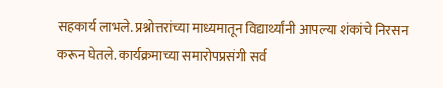सहकार्य लाभले. प्रश्नोत्तरांच्या माध्यमातून विद्यार्थ्यांनी आपल्या शंकांचे निरसन करून घेतले. कार्यक्रमाच्या समारोपप्रसंगी सर्व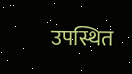उपस्थित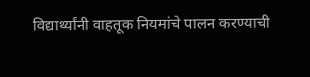विद्यार्थ्यांनी वाहतूक नियमांचे पालन करण्याची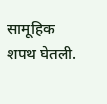सामूहिक शपथ घेतली.